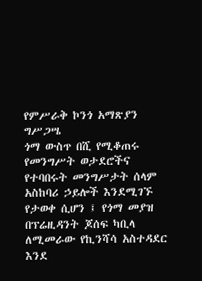የምሥራቅ ኮንጎ አማጽያን ግሥጋሤ
ጎማ ውስጥ በሺ የሚቆጠሩ የመንግሥት ወታደሮችና የተባበሩት መንግሥታት ሰላም አስከባሪ ኃይሎች እንደሚገኙ የታወቀ ሲሆን ፤ የጎማ መያዝ በፕሬዚዳንት ጆሰፍ ካቢላ ለሚመራው የኪንሻሳ አስተዳደር እንደ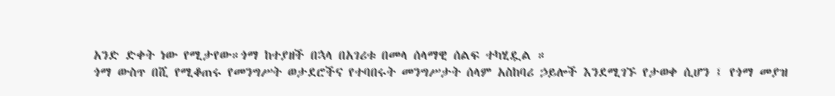አንድ ድቀት ነው የሚታየው።ጎማ ከተያዘች በኋላ በአገሪቱ በመላ ሰላማዊ ሰልፍ ተካሂዷል ።
ጎማ ውስጥ በሺ የሚቆጠሩ የመንግሥት ወታደሮችና የተባበሩት መንግሥታት ሰላም አስከባሪ ኃይሎች እንደሚገኙ የታወቀ ሲሆን ፤ የጎማ መያዝ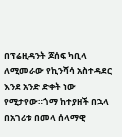በፕሬዚዳንት ጆሰፍ ካቢላ ለሚመራው የኪንሻሳ አስተዳደር እንደ አንድ ድቀት ነው የሚታየው።ጎማ ከተያዘች በኋላ በአገሪቱ በመላ ሰላማዊ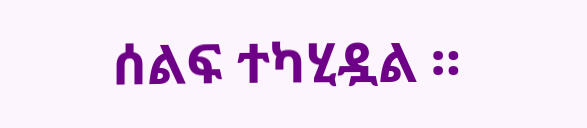ሰልፍ ተካሂዷል ።